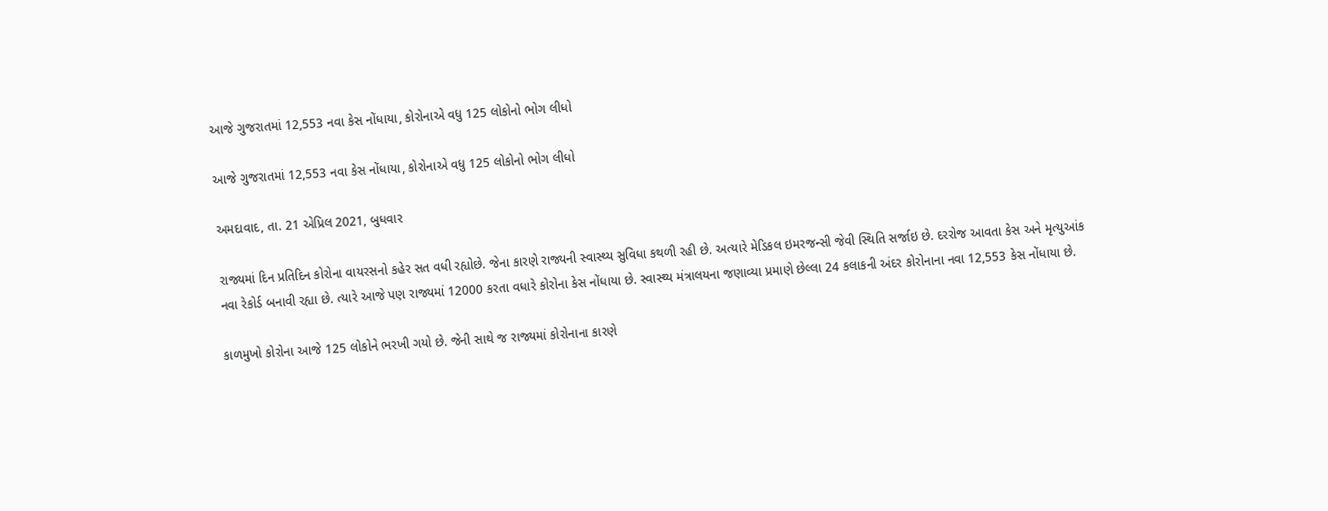આજે ગુજરાતમાં 12,553 નવા કેસ નોંધાયા, કોરોનાએ વધુ 125 લોકોનો ભોગ લીધો

આજે ગુજરાતમાં 12,553 નવા કેસ નોંધાયા, કોરોનાએ વધુ 125 લોકોનો ભોગ લીધો

અમદાવાદ, તા. 21 એપ્રિલ 2021, બુધવાર

રાજ્યમાં દિન પ્રતિદિન કોરોના વાયરસનો કહેર સત વધી રહ્યોછે. જેના કારણે રાજ્યની સ્વાસ્થ્ય સુવિધા કથળી રહી છે. અત્યારે મેડિકલ ઇમરજન્સી જેવી સ્થિતિ સર્જાઇ છે. દરરોજ આવતા કેસ અને મૃત્યુઆંક નવા રેકોર્ડ બનાવી રહ્યા છે. ત્યારે આજે પણ રાજ્યમાં 12000 કરતા વધારે કોરોના કેસ નોંધાયા છે. સ્વાસ્થ્ય મંત્રાલયના જણાવ્યા પ્રમાણે છેલ્લા 24 કલાકની અંદર કોરોનાના નવા 12,553 કેસ નોંધાયા છે.

કાળમુખો કોરોના આજે 125 લોકોને ભરખી ગયો છે. જેની સાથે જ રાજ્યમાં કોરોનાના કારણે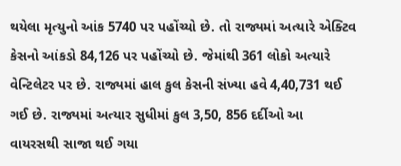થયેલા મૃત્યુનો આંક 5740 પર પહોંચ્યો છે. તો રાજ્યમાં અત્યારે એક્ટિવ કેસનો આંકડો 84,126 પર પહોંચ્યો છે. જેમાંથી 361 લોકો અત્યારે વેન્ટિલેટર પર છે. રાજ્યમાં હાલ કુલ કેસની સંખ્યા હવે 4,40,731 થઈ ગઈ છે. રાજ્યમાં અત્યાર સુધીમાં કુલ 3,50, 856 દર્દીઓ આ વાયરસથી સાજા થઈ ગયા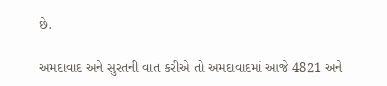છે.

અમદાવાદ અને સુરતની વાત કરીએ તો અમદાવાદમાં આજે 4821 અને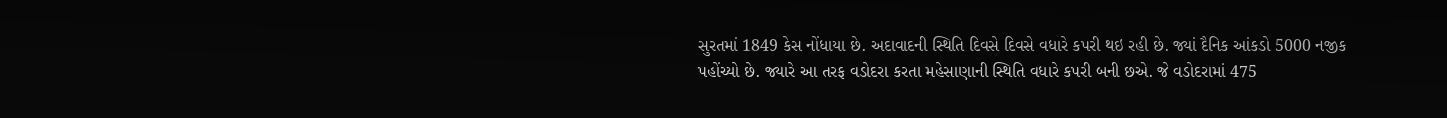સુરતમાં 1849 કેસ નોંધાયા છે. અદાવાદની સ્થિતિ દિવસે દિવસે વધારે કપરી થઇ રહી છે. જ્યાં દૈનિક આંકડો 5000 નજીક પહોંચ્યો છે. જ્યારે આ તરફ વડોદરા કરતા મહેસાણાની સ્થિતિ વધારે કપરી બની છએ. જે વડોદરામાં 475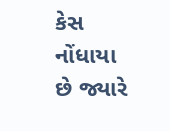કેસ નોંધાયા છે જ્યારે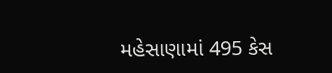મહેસાણામાં 495 કેસ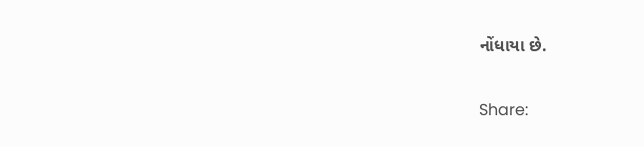નોંધાયા છે.

Share: